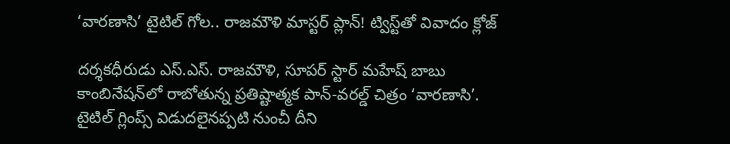‘వారణాసి’ టైటిల్ గోల.. రాజమౌళి మాస్టర్ ప్లాన్! ట్విస్ట్‌తో వివాదం క్లోజ్

దర్శకధీరుడు ఎస్.ఎస్. రాజమౌళి, సూపర్ స్టార్ మహేష్ బాబు కాంబినేషన్‌లో రాబోతున్న ప్రతిష్టాత్మక పాన్-వరల్డ్ చిత్రం ‘వారణాసి’. టైటిల్ గ్లింప్స్ విడుదలైనప్పటి నుంచీ దీని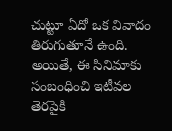చుట్టూ ఏదో ఒక వివాదం తిరుగుతూనే ఉంది. అయితే, ఈ సినిమాకు సంబంధించి ఇటీవల తెరపైకి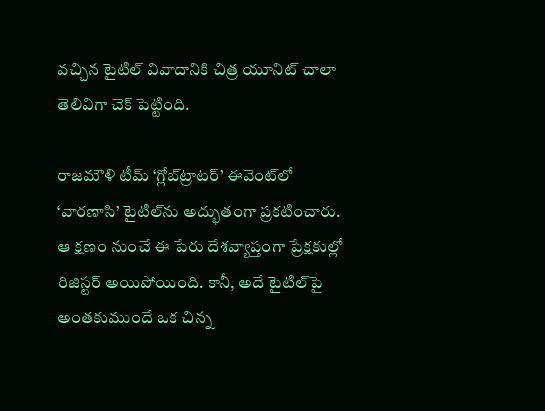వచ్చిన టైటిల్ వివాదానికి చిత్ర యూనిట్ చాలా తెలివిగా చెక్ పెట్టింది.

రాజమౌళి టీమ్ ‘గ్లోబ్‌ట్రాటర్’ ఈవెంట్‌లో ‘వారణాసి’ టైటిల్‌ను అద్భుతంగా ప్రకటించారు. ఆ క్షణం నుంచే ఈ పేరు దేశవ్యాప్తంగా ప్రేక్షకుల్లో రిజిస్టర్ అయిపోయింది. కానీ, అదే టైటిల్‌పై అంతకుముందే ఒక చిన్న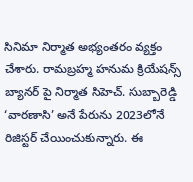సినిమా నిర్మాత అభ్యంతరం వ్యక్తం చేశారు. రామబ్రహ్మ హనుమ క్రియేషన్స్ బ్యానర్ పై నిర్మాత సిహెచ్. సుబ్బారెడ్డి ‘వారణాసి’ అనే పేరును 2023లోనే రిజిస్టర్ చేయించుకున్నారు. ఈ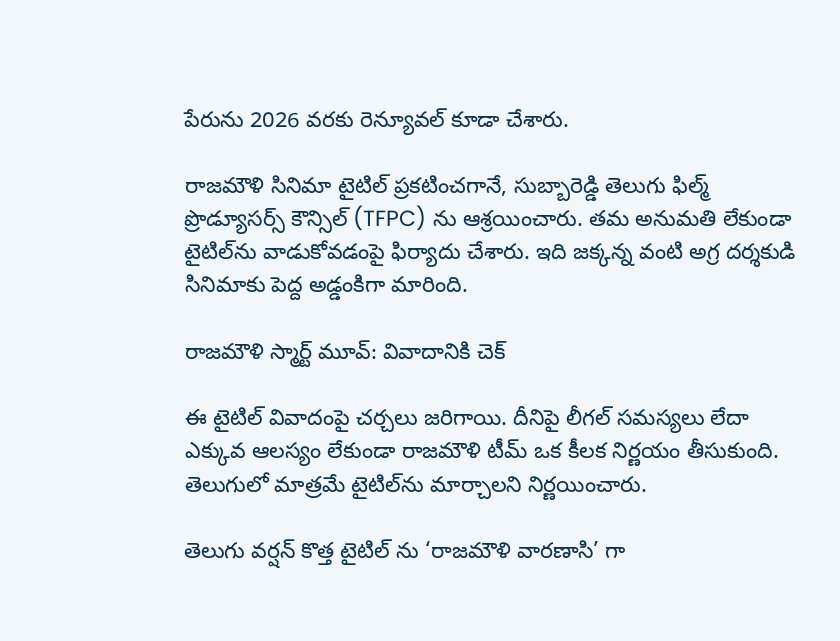పేరును 2026 వరకు రెన్యూవల్ కూడా చేశారు.

రాజమౌళి సినిమా టైటిల్ ప్రకటించగానే, సుబ్బారెడ్డి తెలుగు ఫిల్మ్ ప్రొడ్యూసర్స్ కౌన్సిల్ (TFPC) ను ఆశ్రయించారు. తమ అనుమతి లేకుండా టైటిల్‌ను వాడుకోవడంపై ఫిర్యాదు చేశారు. ఇది జక్కన్న వంటి అగ్ర దర్శకుడి సినిమాకు పెద్ద అడ్డంకిగా మారింది.

రాజమౌళి స్మార్ట్ మూవ్: వివాదానికి చెక్

ఈ టైటిల్ వివాదంపై చర్చలు జరిగాయి. దీనిపై లీగల్ సమస్యలు లేదా ఎక్కువ ఆలస్యం లేకుండా రాజమౌళి టీమ్ ఒక కీలక నిర్ణయం తీసుకుంది. తెలుగులో మాత్రమే టైటిల్‌ను మార్చాలని నిర్ణయించారు.

తెలుగు వర్షన్ కొత్త టైటిల్ ను ‘రాజమౌళి వారణాసి’ గా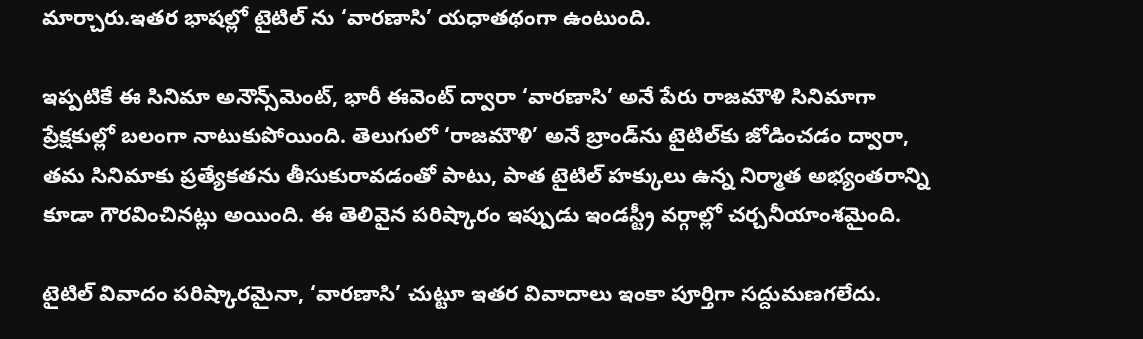మార్చారు.ఇతర భాషల్లో టైటిల్ ను ‘వారణాసి’ యధాతథంగా ఉంటుంది.

ఇప్పటికే ఈ సినిమా అనౌన్స్‌మెంట్, భారీ ఈవెంట్ ద్వారా ‘వారణాసి’ అనే పేరు రాజమౌళి సినిమాగా ప్రేక్షకుల్లో బలంగా నాటుకుపోయింది. తెలుగులో ‘రాజమౌళి’ అనే బ్రాండ్‌ను టైటిల్‌కు జోడించడం ద్వారా, తమ సినిమాకు ప్రత్యేకతను తీసుకురావడంతో పాటు, పాత టైటిల్ హక్కులు ఉన్న నిర్మాత అభ్యంతరాన్ని కూడా గౌరవించినట్లు అయింది. ఈ తెలివైన పరిష్కారం ఇప్పుడు ఇండస్ట్రీ వర్గాల్లో చర్చనీయాంశమైంది.

టైటిల్ వివాదం పరిష్కారమైనా, ‘వారణాసి’ చుట్టూ ఇతర వివాదాలు ఇంకా పూర్తిగా సద్దుమణగలేదు.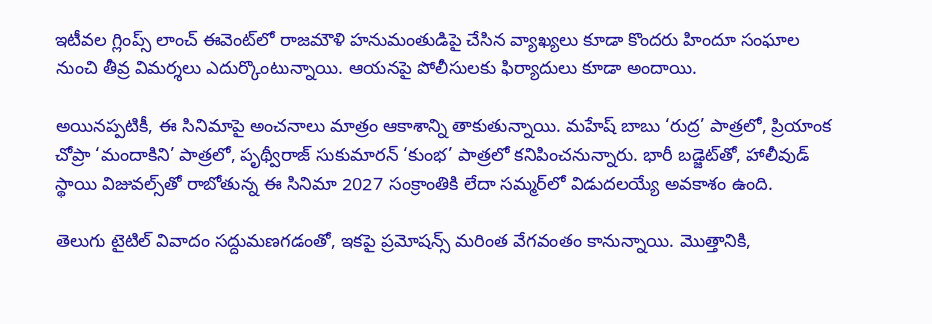ఇటీవల గ్లింప్స్ లాంచ్ ఈవెంట్‌లో రాజమౌళి హనుమంతుడిపై చేసిన వ్యాఖ్యలు కూడా కొందరు హిందూ సంఘాల నుంచి తీవ్ర విమర్శలు ఎదుర్కొంటున్నాయి. ఆయనపై పోలీసులకు ఫిర్యాదులు కూడా అందాయి.

అయినప్పటికీ, ఈ సినిమాపై అంచనాలు మాత్రం ఆకాశాన్ని తాకుతున్నాయి. మహేష్ బాబు ‘రుద్ర’ పాత్రలో, ప్రియాంక చోప్రా ‘మందాకిని’ పాత్రలో, పృథ్వీరాజ్ సుకుమారన్ ‘కుంభ’ పాత్రలో కనిపించనున్నారు. భారీ బడ్జెట్‌తో, హాలీవుడ్ స్థాయి విజువల్స్‌తో రాబోతున్న ఈ సినిమా 2027 సంక్రాంతికి లేదా సమ్మర్‌లో విడుదలయ్యే అవకాశం ఉంది.

తెలుగు టైటిల్ వివాదం సద్దుమణగడంతో, ఇకపై ప్రమోషన్స్ మరింత వేగవంతం కానున్నాయి. మొత్తానికి,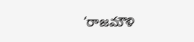‘రాజమౌళి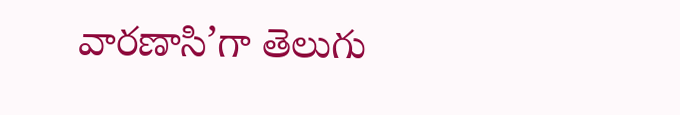వారణాసి’గా తెలుగు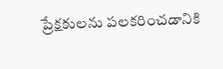ప్రేక్షకులను పలకరించడానికి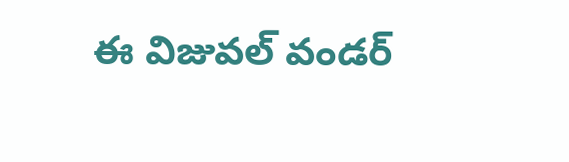ఈ విజువల్ వండర్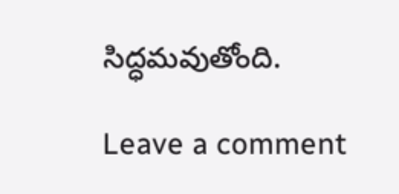సిద్ధమవుతోంది.

Leave a comment